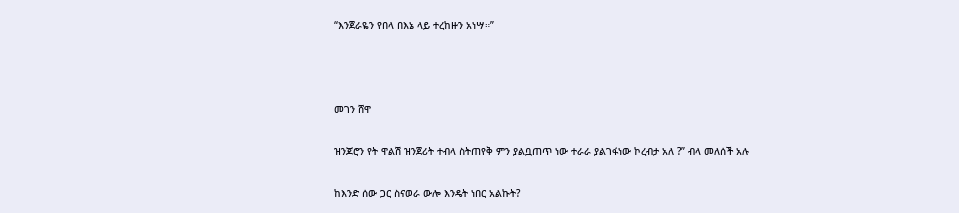“እንጀራዬን የበላ በእኔ ላይ ተረከዙን አነሣ።”



መገን ሸዋ

ዝንጆሮን የት ዋልሽ ዝንጀሪት ተብላ ስትጠየቅ ምን ያልቧጠጥ ነው ተራራ ያልገፋነው ኮረብታ አለ ?” ብላ መለሰች አሉ

ከእንድ ሰው ጋር ስናወራ ውሎ እንዴት ነበር አልኩት?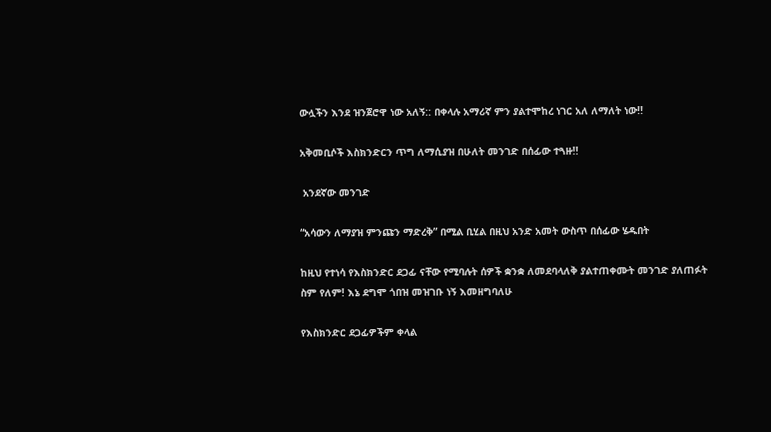ውሏችን እንደ ዝንጀሮዋ ነው አለኝ:: በቀላሉ አማሪኛ ምን ያልተሞከረ ነገር አለ ለማለት ነው!!

አቅመቢሶች እስክንድርን ጥግ ለማሲያዝ በሁለት መንገድ በሰፊው ተጓዙ!!

 አንደኛው መንገድ

“አሳውን ለማያዝ ምንጩን ማድረቅ” በሚል ቢሂል በዚህ አንድ አመት ውስጥ በሰፊው ሄዱበት

ከዚህ የተነሳ የእስክንድር ደጋፊ ናቸው የሚባሉት ሰዎች ቋንቋ ለመደባላለቅ ያልተጠቀሙት መንገድ ያለጠፉት ስም የለም! እኔ ደግሞ ጎበዝ መዝገቡ ነኝ እመዘግባለሁ

የእስክንድር ደጋፊዎችም ቀላል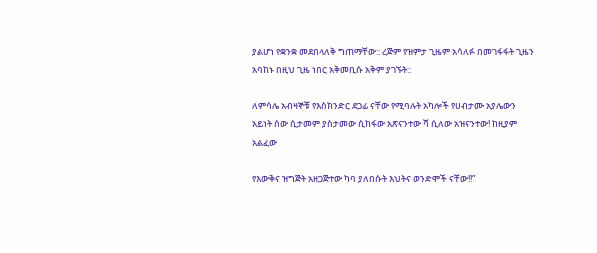ያልሆነ የቋንቋ መደበላለቅ ግጠማቸው:: ረጅም የዝምታ ጊዜም አሳለፉ በመገፋፋት ጊዜን አባከኑ በዚህ ጊዜ ነበር አቅመቢሱ አቅም ያገኙት::

ለምሳሌ አብዛኞቹ የእስክንድር ደጋፊ ናቸው የሚባሉት አካሎች የሀብታሙ አያሌውን አይነት ሰው ሲታመም ያስታመው ሲከፋው አጽናንተው ሻ ሲለው አዝናንተው! ከዚያም አልፈው

የእውቅና ዝግጅት አዘጋጅተው ካባ ያለበሱት እህትና ወንድሞች ናቸው!!”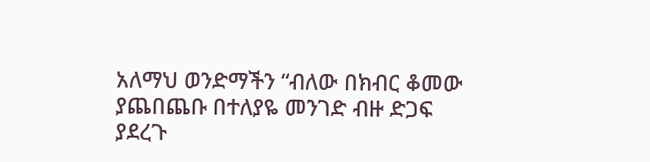አለማህ ወንድማችን “ብለው በክብር ቆመው ያጨበጨቡ በተለያዬ መንገድ ብዙ ድጋፍ ያደረጉ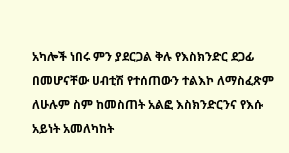አካሎች ነበሩ ምን ያደርጋል ቅሉ የእስክንድር ደጋፊ በመሆናቸው ሀብቲሽ የተሰጠውን ተልእኮ ለማስፈጽም ለሁሉም ስም ከመስጠት አልፎ እስክንድርንና የእሱ አይነት አመለካከት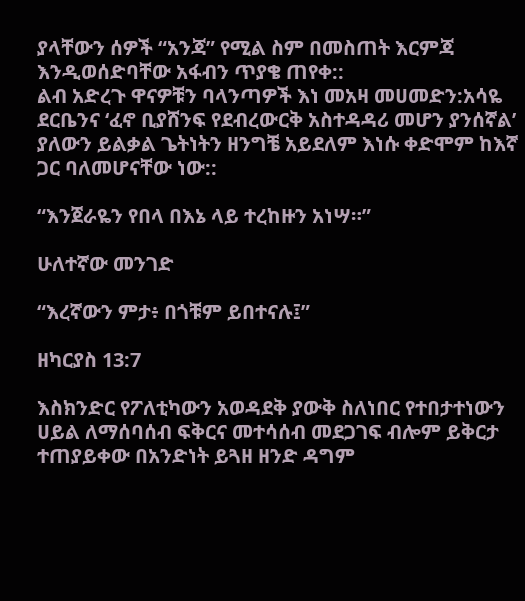ያላቸውን ሰዎች “አንጃ” የሚል ስም በመስጠት እርምጃ እንዲወሰድባቸው አፋብን ጥያቄ ጠየቀ::
ልብ አድረጉ ዋናዎቹን ባላንጣዎች እነ መአዛ መሀመድን:አሳዬ ደርቤንና ‘ፈኖ ቢያሸንፍ የደብረውርቅ አስተዳዳሪ መሆን ያንሰኛል’ ያለውን ይልቃል ጌትነትን ዘንግቼ አይደለም እነሱ ቀድሞም ከእኛ ጋር ባለመሆናቸው ነው::

“እንጀራዬን የበላ በእኔ ላይ ተረከዙን አነሣ።”

ሁለተኛው መንገድ

“እረኛውን ምታ፥ በጎቹም ይበተናሉ፤”

ዘካርያስ 13:7

እስክንድር የፖለቲካውን አወዳደቅ ያውቅ ስለነበር የተበታተነውን ሀይል ለማሰባሰብ ፍቅርና መተሳሰብ መደጋገፍ ብሎም ይቅርታ ተጠያይቀው በአንድነት ይጓዘ ዘንድ ዳግም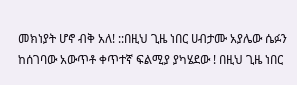መክነያት ሆኖ ብቅ አለ! ::በዚህ ጊዜ ነበር ሀብታሙ አያሌው ሴፉን ከሰገባው አውጥቶ ቀጥተኛ ፍልሚያ ያካሄደው ! በዚህ ጊዜ ነበር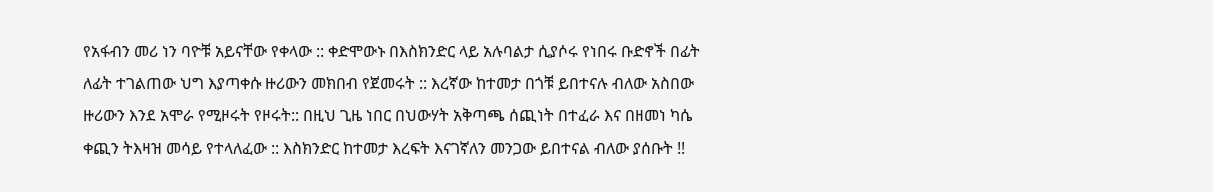የአፋብን መሪ ነን ባዮቹ አይናቸው የቀላው :: ቀድሞውኑ በእስክንድር ላይ አሉባልታ ሲያሶሩ የነበሩ ቡድኖች በፊት ለፊት ተገልጠው ህግ እያጣቀሱ ዙሪውን መክበብ የጀመሩት :: እረኛው ከተመታ በጎቹ ይበተናሉ ብለው አስበው ዙሪውን እንደ አሞራ የሚዞሩት የዞሩት:: በዚህ ጊዜ ነበር በህውሃት አቅጣጫ ሰጪነት በተፈራ እና በዘመነ ካሴ ቀጪን ትእዛዝ መሳይ የተላለፈው :: እስክንድር ከተመታ እረፍት እናገኛለን መንጋው ይበተናል ብለው ያሰቡት !!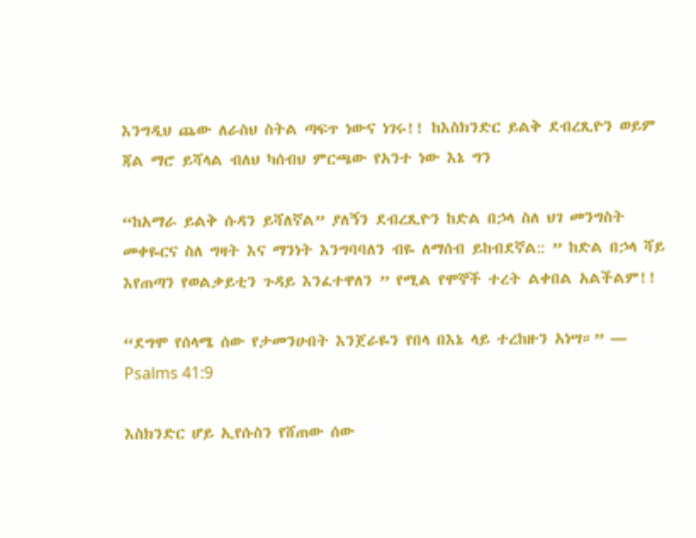እንግዲህ ጨው ለራስህ ስትል ጣፍጥ ነውና ነገሩ!! ከእስክንድር ይልቅ ደብረጺዮን ወይም ጃል ማሮ ይሻላል ብለህ ካሰብህ ምርጫው የአንተ ነው እኔ ግን

“ከአማራ ይልቅ ሱዳን ይሻለኛል” ያለኝን ደብረጺዮን ከድል በኃላ ስለ ህገ መንግስት መቀዬርና ስለ ግዛት እና ማንነት እንግባባለን ብዬ ለማሰብ ይከብደኛል:: ” ከድል በኃላ ሻይ እየጠጣን የወልቃይቲን ጉዳይ እንፈተዋለን ” የሚል የሞኞች ተረት ልቀበል አልችልም!!

“ደግሞ የሰላሜ ሰው የታመንሁበት እንጀራዬን የበላ በእኔ ላይ ተረከዙን አነሣ።” — Psalms 41:9

እስክንድር ሆይ ኢየሱስን የሸጠው ሰው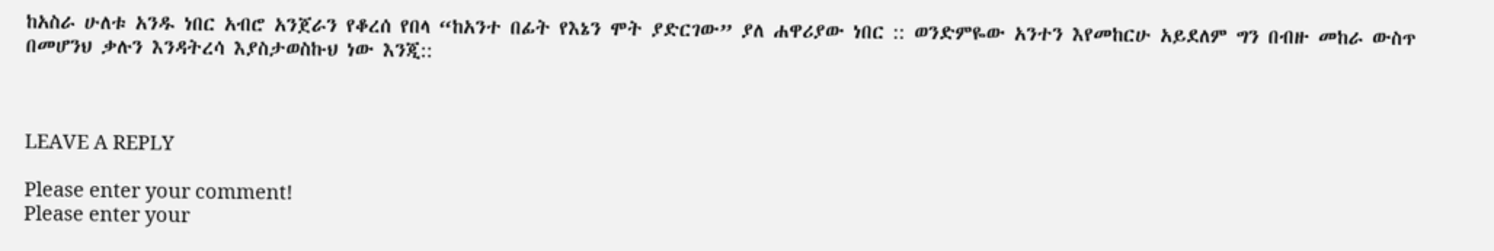ከአስራ ሁለቱ አንዱ ነበር አብሮ አንጀራን የቆረሰ የበላ “ከአንተ በፊት የእኔን ሞት ያድርገው” ያለ ሐዋሪያው ነበር :: ወንድምዬው አንተን እየመከርሁ አይደለም ግን በብዙ መከራ ውስጥ በመሆንህ ቃሉን እንዳትረሳ እያስታወስኩህ ነው እንጂ::



LEAVE A REPLY

Please enter your comment!
Please enter your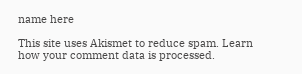name here

This site uses Akismet to reduce spam. Learn how your comment data is processed.